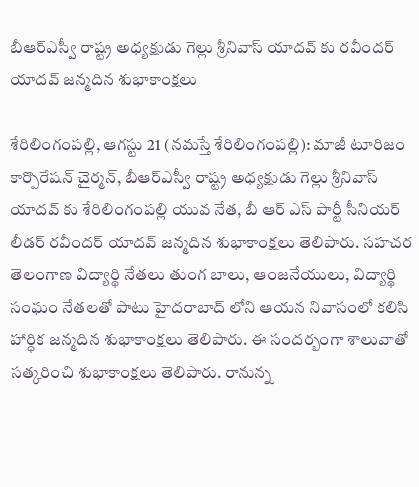బీఆర్ఎస్వీ రాష్ట్ర అధ్యక్షుడు గెల్లు శ్రీనివాస్ యాదవ్ కు రవీందర్ యాదవ్ జన్మదిన శుభాకాంక్షలు

శేరిలింగంపల్లి, ఆగస్టు 21 (న‌మ‌స్తే శేరిలింగంపల్లి): మాజీ టూరిజం కార్పొరేషన్ చైర్మన్, బీఆర్ఎస్వీ రాష్ట్ర అధ్యక్షుడు గెల్లు శ్రీనివాస్ యాదవ్ కు శేరిలింగంపల్లి యువ నేత, బీ ఆర్ ఎస్ పార్టీ సీనియర్ లీడర్ రవీందర్ యాదవ్ జన్మదిన శుభాకాంక్షలు తెలిపారు. సహచర తెలంగాణ విద్యార్థి నేతలు తుంగ బాలు, ఆంజనేయులు, విద్యార్థి సంఘం నేతలతో పాటు హైదరాబాద్ లోని ఆయన నివాసంలో కలిసి హార్ధిక జన్మదిన శుభాకాంక్షలు తెలిపారు. ఈ సందర్బంగా శాలువాతో సత్కరించి శుభాకాంక్ష‌లు తెలిపారు. రానున్న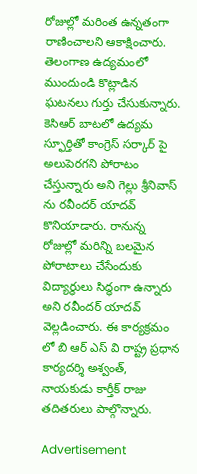రోజుల్లో మరింత ఉన్నతంగా రాణించాలని ఆకాక్షించారు. తెలంగాణ ఉద్యమంలో ముందుండి కొట్లాడిన ఘటనలు గుర్తు చేసుకున్నారు. కెసిఆర్ బాటలో ఉద్యమ స్ఫూర్తితో కాంగ్రెస్ సర్కార్ పై అలుపెరగని పోరాటం చేస్తున్నారు అని గెల్లు శ్రీనివాస్ ను రవీందర్ యాదవ్ కొనియాడారు. రానున్న రోజుల్లో మరిన్ని బలమైన పోరాటాలు చేసేందుకు విద్యార్థులు సిద్ధంగా ఉన్నారు అని రవీందర్ యాదవ్ వెల్లడించారు. ఈ కార్యక్రమం లో బి ఆర్ ఎస్ వి రాష్ట్ర ప్రధాన కార్యదర్శి అశ్వంత్, నాయకుడు కార్తీక్ రాజు తదితరులు పాల్గొన్నారు.

Advertisement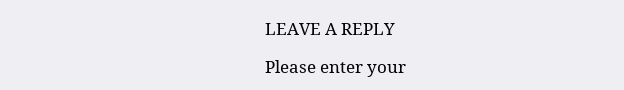LEAVE A REPLY

Please enter your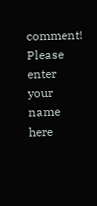comment!
Please enter your name here